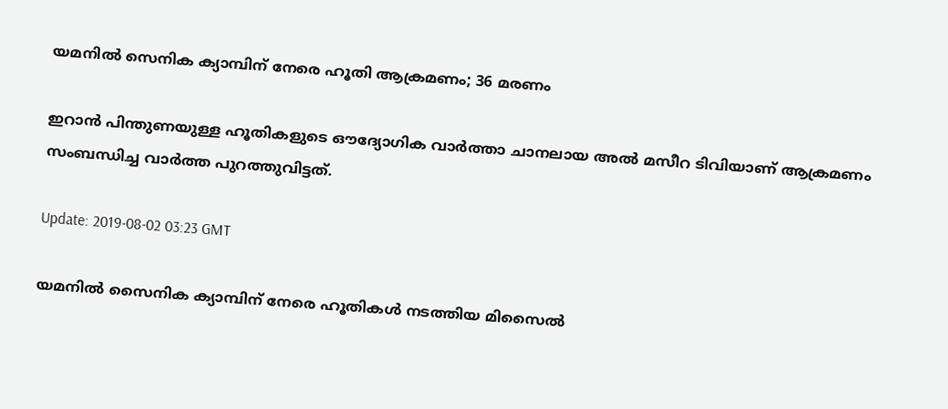യമനില്‍ സെനിക ക്യാമ്പിന് നേരെ ഹൂതി ആക്രമണം; 36 മരണം

ഇറാന്‍ പിന്തുണയുള്ള ഹൂതികളുടെ ഔദ്യോഗിക വാര്‍ത്താ ചാനലായ അല്‍ മസീറ ടിവിയാണ് ആക്രമണം സംബന്ധിച്ച വാര്‍ത്ത പുറത്തുവിട്ടത്.

Update: 2019-08-02 03:23 GMT

യമനില്‍ സൈനിക ക്യാമ്പിന് നേരെ ഹൂതികള്‍ നടത്തിയ മിസൈല്‍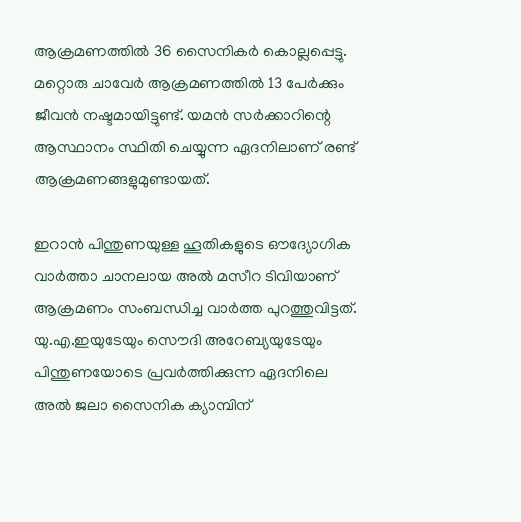ആക്രമണത്തില്‍ 36 സൈനികര്‍ കൊല്ലപ്പെട്ടു. മറ്റൊരു ചാവേര്‍ ആക്രമണത്തില്‍ 13 പേര്‍ക്കും ജീവന്‍ നഷ്ടമായിട്ടുണ്ട്. യമന്‍ സര്‍ക്കാറിന്റെ ആസ്ഥാനം സ്ഥിതി ചെയ്യുന്ന ഏദനിലാണ് രണ്ട് ആക്രമണങ്ങളുമുണ്ടായത്.

ഇറാന്‍ പിന്തുണയുള്ള ഹൂതികളുടെ ഔദ്യോഗിക വാര്‍ത്താ ചാനലായ അല്‍ മസീറ ടിവിയാണ് ആക്രമണം സംബന്ധിച്ച വാര്‍ത്ത പുറത്തുവിട്ടത്. യു.എ.ഇയുടേയും സൌദി അറേബ്യയുടേയും പിന്തുണയോടെ പ്രവര്‍ത്തിക്കുന്ന ഏദനിലെ അല്‍ ജലാ സൈനിക ക്യാമ്പിന്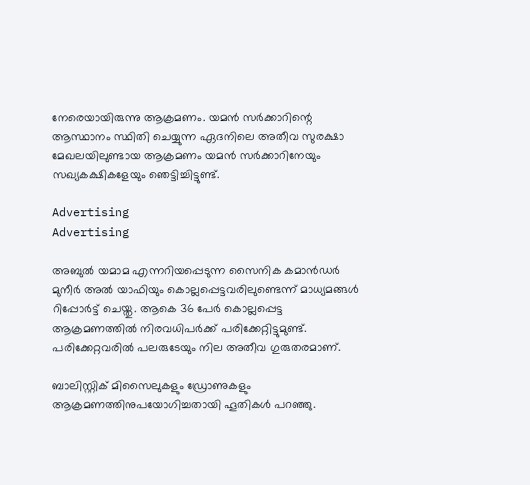നേരെയായിരുന്നു ആക്രമണം. യമന്‍ സര്‍ക്കാറിന്റെ ആസ്ഥാനം സ്ഥിതി ചെയ്യുന്ന ഏദനിലെ അതീവ സുരക്ഷാ മേഖലയിലുണ്ടായ ആക്രമണം യമന്‍ സര്‍ക്കാറിനേയും സഖ്യകക്ഷികളേയും ഞെട്ടിച്ചിട്ടുണ്ട്.

Advertising
Advertising

അബുല്‍ യമാമ എന്നറിയപ്പെടുന്ന സൈനിക കമാന്‍ഡര്‍ മുനീര്‍ അല്‍ യാഫിയും കൊല്ലപ്പെട്ടവരിലുണ്ടെന്ന് മാധ്യമങ്ങള്‍ റിപ്പോര്‍ട്ട് ചെയ്തു. ആകെ 36 പേര്‍ കൊല്ലപ്പെട്ട ആക്രമണത്തില്‍ നിരവധിപര്‍ക്ക് പരിക്കേറ്റിട്ടുമുണ്ട്. പരിക്കേറ്റവരില്‍ പലരുടേയും നില അതീവ ഗുരുതരമാണ്.

ബാലിസ്റ്റിക് മിസൈലുകളും ഡ്രോണുകളും ആക്രമണത്തിനുപയോഗിച്ചതായി ഹൂതികള്‍ പറഞ്ഞു.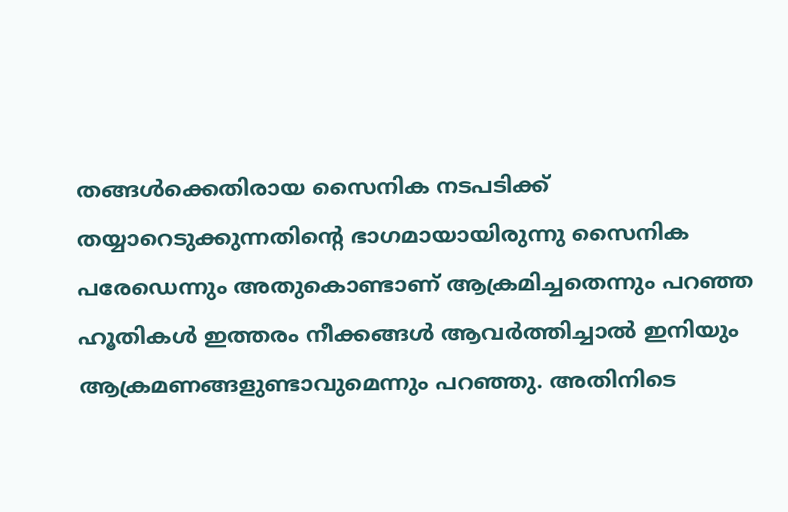തങ്ങള്‍ക്കെതിരായ സൈനിക നടപടിക്ക് തയ്യാറെടുക്കുന്നതിന്റെ ഭാഗമായായിരുന്നു സൈനിക പരേഡെന്നും അതുകൊണ്ടാണ് ആക്രമിച്ചതെന്നും പറഞ്ഞ ഹൂതികള്‍ ഇത്തരം നീക്കങ്ങള്‍ ആവര്‍ത്തിച്ചാല്‍ ഇനിയും ആക്രമണങ്ങളുണ്ടാവുമെന്നും പറഞ്ഞു. അതിനിടെ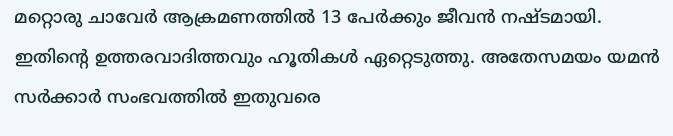മറ്റൊരു ചാവേര്‍ ആക്രമണത്തില്‍ 13 പേര്‍ക്കും ജീവന്‍ നഷ്ടമായി. ഇതിന്റെ ഉത്തരവാദിത്തവും ഹൂതികള്‍ ഏറ്റെടുത്തു. അതേസമയം യമന്‍ സര്‍ക്കാര്‍ സംഭവത്തില്‍ ഇതുവരെ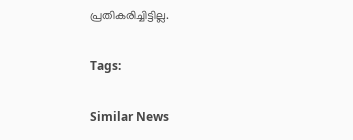പ്രതികരിച്ചിട്ടില്ല.

Tags:

Similar News